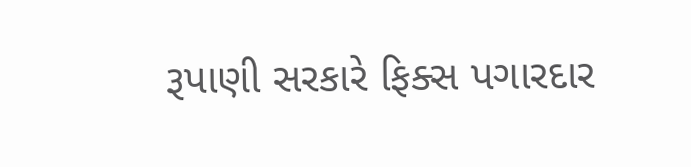રૂપાણી સરકારે ફિક્સ પગારદાર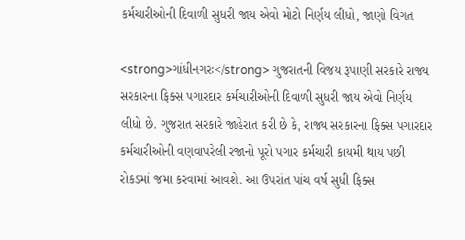કર્મચારીઓની દિવાળી સુધરી જાય એવો મોટો નિર્ણય લીધો, જાણો વિગત

<strong>ગાંધીનગરઃ</strong> ગુજરાતની વિજય રૂપાણી સરકારે રાજ્ય સરકારના ફિક્સ પગારદાર કર્મચારીઓની દિવાળી સુધરી જાય એવો નિર્ણય લીધો છે. ગુજરાત સરકારે જાહેરાત કરી છે કે, રાજ્ય સરકારના ફિક્સ પગારદાર કર્મચારીઓની વણવાપરેલી રજાનો પૂરો પગાર કર્મચારી કાયમી થાય પછી રોકડમાં જમા કરવામાં આવશે. આ ઉપરાંત પાંચ વર્ષ સુધી ફિક્સ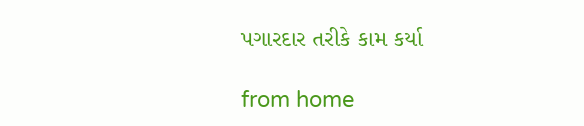પગારદાર તરીકે કામ કર્યા

from home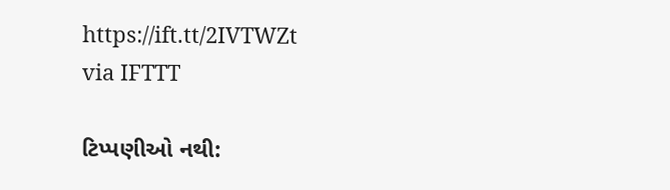https://ift.tt/2IVTWZt
via IFTTT

ટિપ્પણીઓ નથી: